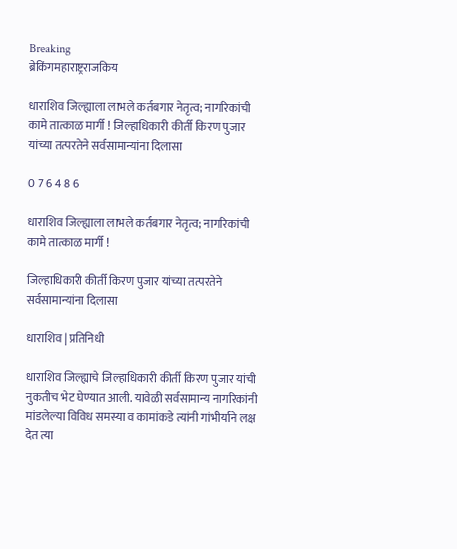Breaking
ब्रेकिंगमहाराष्ट्रराजकिय

धाराशिव जिल्ह्याला लाभले कर्तबगार नेतृत्व; नागरिकांची कामे तात्काळ मार्गी ! जिल्हाधिकारी कीर्ती किरण पुजार यांच्या तत्परतेने सर्वसामान्यांना दिलासा

0 7 6 4 8 6

धाराशिव जिल्ह्याला लाभले कर्तबगार नेतृत्व; नागरिकांची कामे तात्काळ मार्गी !

जिल्हाधिकारी कीर्ती किरण पुजार यांच्या तत्परतेने सर्वसामान्यांना दिलासा

धाराशिव | प्रतिनिधी

धाराशिव जिल्ह्याचे जिल्हाधिकारी कीर्ती किरण पुजार यांची नुकतीच भेट घेण्यात आली. यावेळी सर्वसामान्य नागरिकांनी मांडलेल्या विविध समस्या व कामांकडे त्यांनी गांभीर्याने लक्ष देत त्या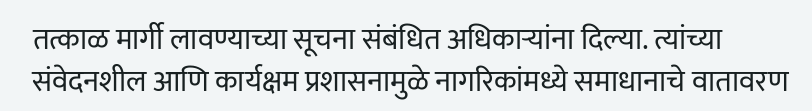तत्काळ मार्गी लावण्याच्या सूचना संबंधित अधिकाऱ्यांना दिल्या. त्यांच्या संवेदनशील आणि कार्यक्षम प्रशासनामुळे नागरिकांमध्ये समाधानाचे वातावरण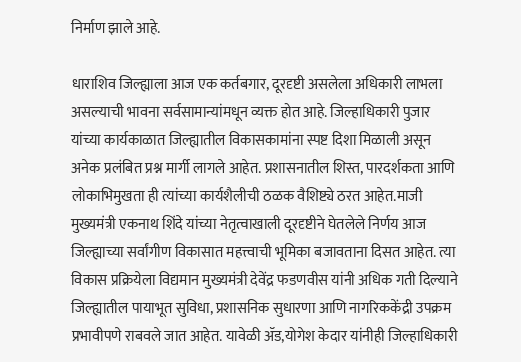निर्माण झाले आहे.

धाराशिव जिल्ह्याला आज एक कर्तबगार, दूरदृष्टी असलेला अधिकारी लाभला असल्याची भावना सर्वसामान्यांमधून व्यक्त होत आहे. जिल्हाधिकारी पुजार यांच्या कार्यकाळात जिल्ह्यातील विकासकामांना स्पष्ट दिशा मिळाली असून अनेक प्रलंबित प्रश्न मार्गी लागले आहेत. प्रशासनातील शिस्त, पारदर्शकता आणि लोकाभिमुखता ही त्यांच्या कार्यशैलीची ठळक वैशिष्ट्ये ठरत आहेत.माजी मुख्यमंत्री एकनाथ शिंदे यांच्या नेतृत्वाखाली दूरदृष्टीने घेतलेले निर्णय आज जिल्ह्याच्या सर्वांगीण विकासात महत्त्वाची भूमिका बजावताना दिसत आहेत. त्या विकास प्रक्रियेला विद्यमान मुख्यमंत्री देवेंद्र फडणवीस यांनी अधिक गती दिल्याने जिल्ह्यातील पायाभूत सुविधा, प्रशासनिक सुधारणा आणि नागरिककेंद्री उपक्रम प्रभावीपणे राबवले जात आहेत. यावेळी ॲड,योगेश केदार यांनीही जिल्हाधिकारी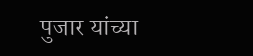पुजार यांच्या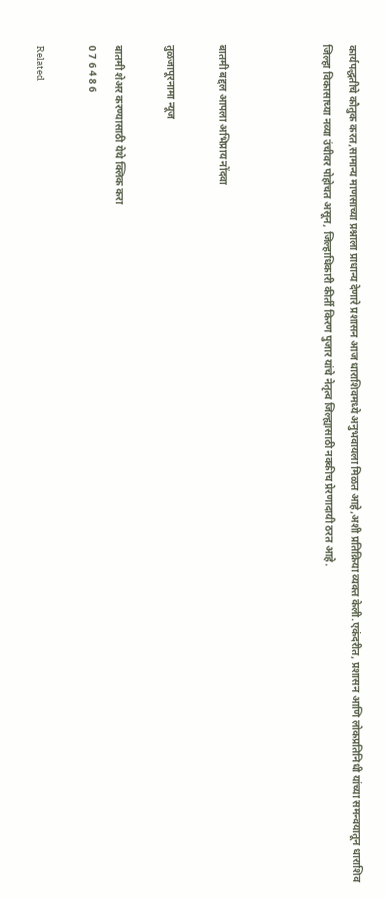कार्यपद्धतीचे कौतुक करत,सामान्य माणसाच्या प्रश्नाला प्राधान्य देणारे प्रशासन आज धाराशिवमध्ये अनुभवायला मिळत आहे,अशी प्रतिक्रिया व्यक्त केली.एकंदरीत, प्रशासन आणि लोकप्रतिनिधी यांच्या समन्वयातून धाराशिव जिल्हा विकासाच्या नव्या उंचीवर पोहोचत असून, जिल्हाधिकारी कीर्ती किरण पुजार यांचे नेतृत्व जिल्ह्यासाठी नक्कीच प्रेरणादायी ठरत आहे.



बातमी बद्दल आपला अभिप्राय नोंदवा

तुळजापूरनामा न्यूज

बातमी शेअर करण्यासाठी येथे क्लिक करा
0 7 6 4 8 6

Related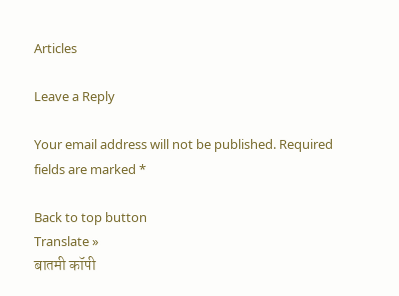Articles

Leave a Reply

Your email address will not be published. Required fields are marked *

Back to top button
Translate »
बातमी कॉपी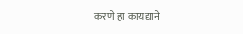करणे हा कायद्याने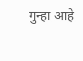गुन्हा आहे